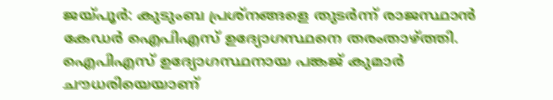ജയ്പൂർ: കുടുംബ പ്രശ്നങ്ങളെ തുടർന്ന് രാജസ്ഥാൻ കേഡർ ഐപിഎസ് ഉദ്യോഗസ്ഥനെ തരംതാഴ്ത്തി. ഐപിഎസ് ഉദ്യോഗസ്ഥനായ പങ്കജ് കുമാർ ചൗധരിയെയാണ്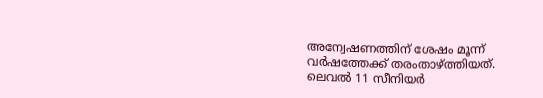അന്വേഷണത്തിന് ശേഷം മൂന്ന് വർഷത്തേക്ക് തരംതാഴ്ത്തിയത്.
ലെവൽ 11 സീനിയർ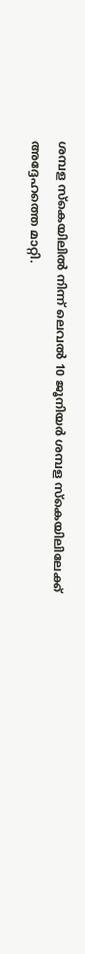ശമ്പള സ്കെയിലിൽ നിന്ന് ലെവൽ 10 ജൂനിയർ ശമ്പള സ്കെയിലിലേക്ക് അദ്ദേഹത്തെ മാറ്റി.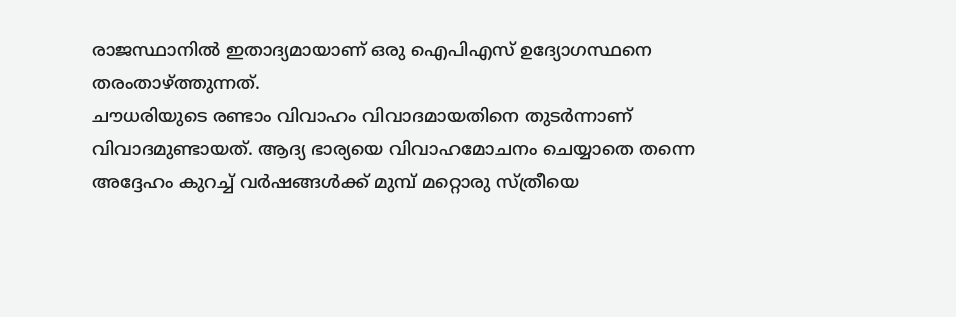രാജസ്ഥാനിൽ ഇതാദ്യമായാണ് ഒരു ഐപിഎസ് ഉദ്യോഗസ്ഥനെ തരംതാഴ്ത്തുന്നത്.
ചൗധരിയുടെ രണ്ടാം വിവാഹം വിവാദമായതിനെ തുടർന്നാണ് വിവാദമുണ്ടായത്. ആദ്യ ഭാര്യയെ വിവാഹമോചനം ചെയ്യാതെ തന്നെ അദ്ദേഹം കുറച്ച് വർഷങ്ങൾക്ക് മുമ്പ് മറ്റൊരു സ്ത്രീയെ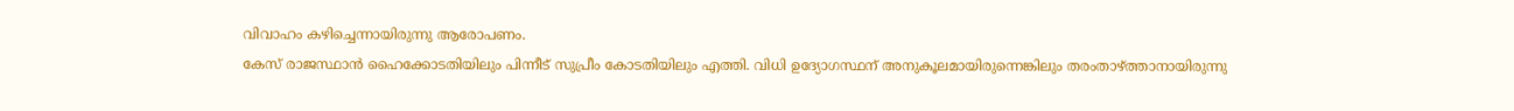വിവാഹം കഴിച്ചെന്നായിരുന്നു ആരോപണം.
കേസ് രാജസ്ഥാൻ ഹൈക്കോടതിയിലും പിന്നീട് സുപ്രീം കോടതിയിലും എത്തി. വിധി ഉദ്യോഗസ്ഥന് അനുകൂലമായിരുന്നെങ്കിലും തരംതാഴ്ത്താനായിരുന്നു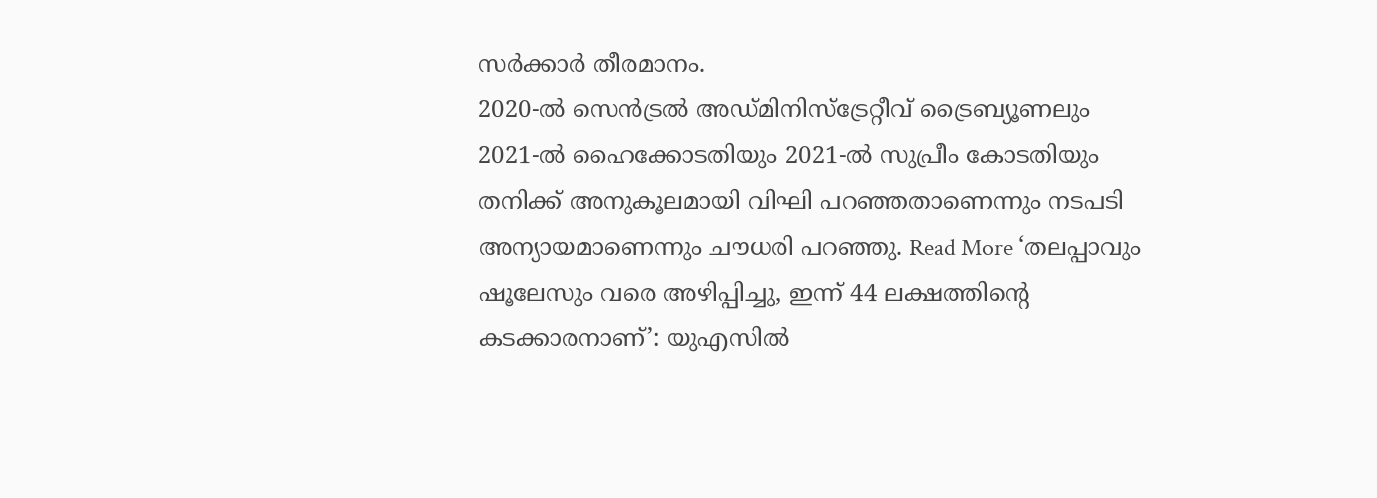സർക്കാർ തീരമാനം.
2020-ൽ സെൻട്രൽ അഡ്മിനിസ്ട്രേറ്റീവ് ട്രൈബ്യൂണലും 2021-ൽ ഹൈക്കോടതിയും 2021-ൽ സുപ്രീം കോടതിയും തനിക്ക് അനുകൂലമായി വിഘി പറഞ്ഞതാണെന്നും നടപടി അന്യായമാണെന്നും ചൗധരി പറഞ്ഞു. Read More ‘തലപ്പാവും ഷൂലേസും വരെ അഴിപ്പിച്ചു, ഇന്ന് 44 ലക്ഷത്തിന്റെ കടക്കാരനാണ്’: യുഎസിൽ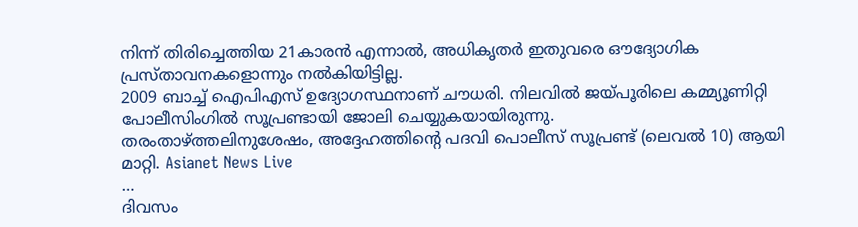നിന്ന് തിരിച്ചെത്തിയ 21കാരൻ എന്നാൽ, അധികൃതർ ഇതുവരെ ഔദ്യോഗിക പ്രസ്താവനകളൊന്നും നൽകിയിട്ടില്ല.
2009 ബാച്ച് ഐപിഎസ് ഉദ്യോഗസ്ഥനാണ് ചൗധരി. നിലവിൽ ജയ്പൂരിലെ കമ്മ്യൂണിറ്റി പോലീസിംഗിൽ സൂപ്രണ്ടായി ജോലി ചെയ്യുകയായിരുന്നു.
തരംതാഴ്ത്തലിനുശേഷം, അദ്ദേഹത്തിന്റെ പദവി പൊലീസ് സൂപ്രണ്ട് (ലെവൽ 10) ആയി മാറ്റി. Asianet News Live
…
ദിവസം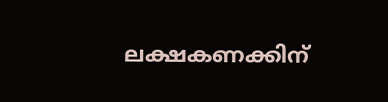ലക്ഷകണക്കിന്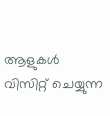ആളുകൾ വിസിറ്റ് ചെയ്യുന്ന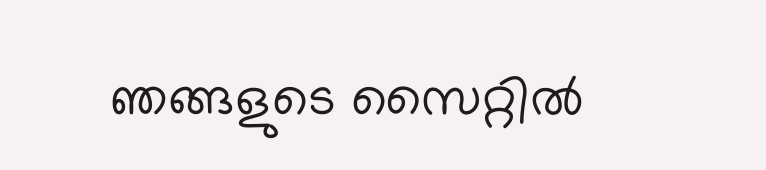ഞങ്ങളുടെ സൈറ്റിൽ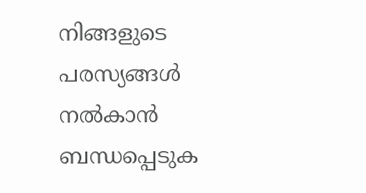നിങ്ങളുടെ പരസ്യങ്ങൾ നൽകാൻ ബന്ധപ്പെടുക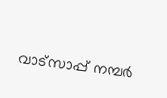വാട്സാപ്പ് നമ്പർ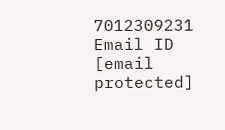7012309231 Email ID [email protected]